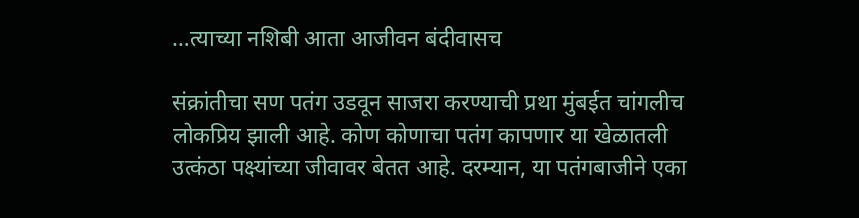…त्याच्या नशिबी आता आजीवन बंदीवासच

संक्रांतीचा सण पतंग उडवून साजरा करण्याची प्रथा मुंबईत चांगलीच लोकप्रिय झाली आहे. कोण कोणाचा पतंग कापणार या खेळातली उत्कंठा पक्ष्यांच्या जीवावर बेतत आहे. दरम्यान, या पतंगबाजीने एका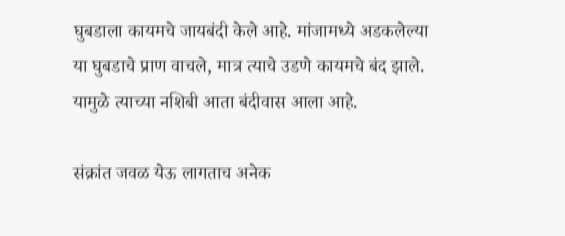घुबडाला कायमचे जायबंदी केले आहे. मांजामध्ये अडकलेल्या या घुबडाचे प्राण वाचले, मात्र त्याचे उडणे कायमचे बंद झाले. यामुळे त्याच्या नशिबी आता बंदीवास आला आहे.

संक्रांत जवळ येऊ लागताच अनेक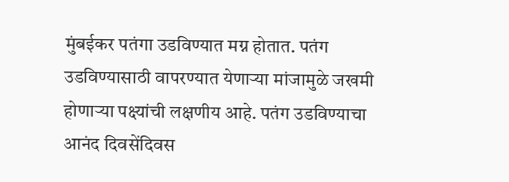मुंबईकर पतंगा उडविण्यात मग्न होतात. पतंग उडविण्यासाठी वापरण्यात येणाऱ्या मांजामुळे जखमी होणाऱ्या पक्ष्यांची लक्षणीय आहे. पतंग उडविण्याचा आनंद दिवसेंदिवस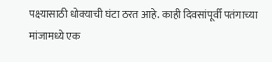पक्ष्यासाठी धोक्याची घंटा ठरत आहे. काही दिवसांपूर्वी पतंगाच्या मांजामध्ये एक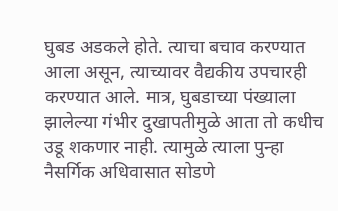घुबड अडकले होते. त्याचा बचाव करण्यात आला असून, त्याच्यावर वैद्यकीय उपचारही करण्यात आले. मात्र, घुबडाच्या पंख्याला झालेल्या गंभीर दुखापतीमुळे आता तो कधीच उडू शकणार नाही. त्यामुळे त्याला पुन्हा नैसर्गिक अधिवासात सोडणे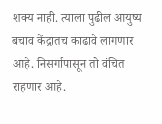शक्य नाही. त्याला पुढील आयुष्य बचाव केंद्रातच काढावे लागणार आहे. निसर्गापासून तो वंचित राहणार आहे.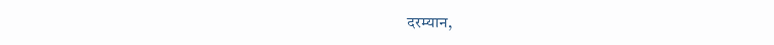दरम्यान,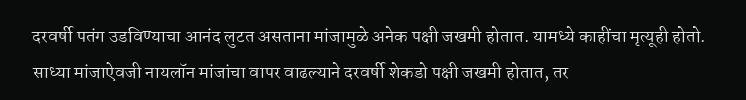दरवर्षी पतंग उडविण्याचा आनंद लुटत असताना मांजामुळे अनेक पक्षी जखमी होतात. यामध्ये काहींचा मृत्यूही होतो. साध्या मांजाऐवजी नायलॉन मांजांचा वापर वाढल्याने दरवर्षी शेकडो पक्षी जखमी होतात, तर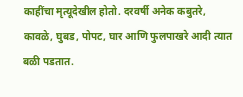काहींचा मृत्यूदेखील होतो. दरवर्षी अनेक कबुतरे, कावळे, घुबड, पोपट, घार आणि फुलपाखरे आदी त्यात बळी पडतात.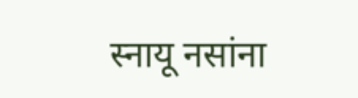स्नायू नसांना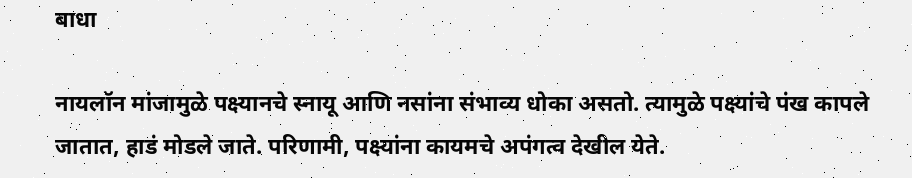बाधा

नायलॉन मांजामुळे पक्ष्यानचे स्नायू आणि नसांना संभाव्य धोका असतो. त्यामुळे पक्ष्यांचे पंख कापले जातात, हाडं मोडले जाते. परिणामी, पक्ष्यांना कायमचे अपंगत्व देखील येते.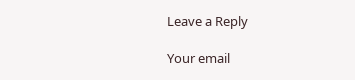Leave a Reply

Your email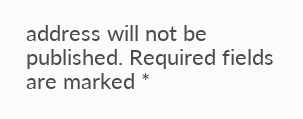address will not be published. Required fields are marked *